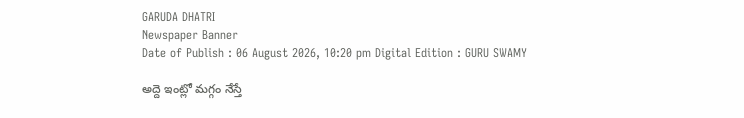GARUDA DHATRI
Newspaper Banner
Date of Publish : 06 August 2026, 10:20 pm Digital Edition : GURU SWAMY

అద్దె ఇంట్లో మగ్గం నేస్తే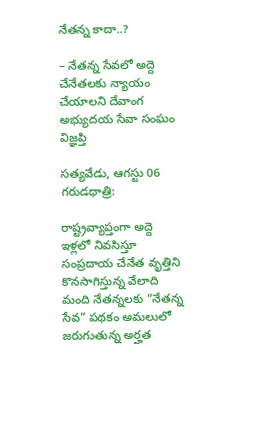నేతన్న కాదా..?

– నేతన్న సేవలో అద్దె చేనేతలకు న్యాయం చేయాలని దేవాంగ అభ్యుదయ సేవా సంఘం విజ్ఞప్తి

సత్యవేడు, ఆగస్టు 06 గరుడధాత్రి:

రాష్ట్రవ్యాప్తంగా అద్దె ఇళ్లలో నివసిస్తూ సంప్రదాయ చేనేత వృత్తిని కొనసాగిస్తున్న వేలాది మంది నేతన్నలకు “నేతన్న సేవ” పథకం అమలులో జరుగుతున్న అర్హత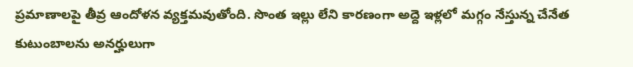ప్రమాణాలపై తీవ్ర ఆందోళన వ్యక్తమవుతోంది. సొంత ఇల్లు లేని కారణంగా అద్దె ఇళ్లలో మగ్గం నేస్తున్న చేనేత కుటుంబాలను అనర్హులుగా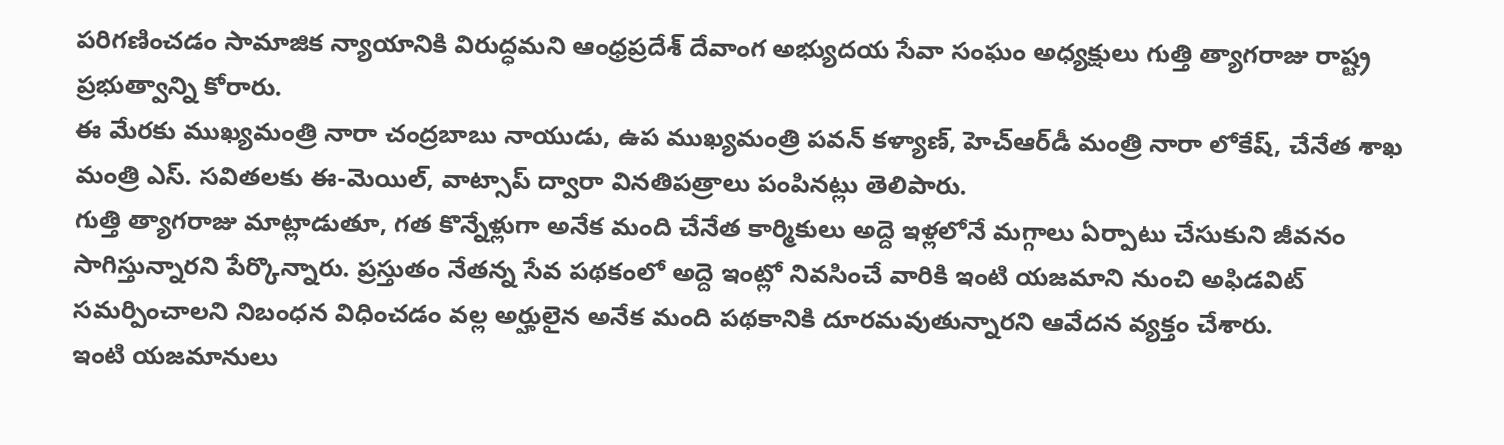పరిగణించడం సామాజిక న్యాయానికి విరుద్ధమని ఆంధ్రప్రదేశ్ దేవాంగ అభ్యుదయ సేవా సంఘం అధ్యక్షులు గుత్తి త్యాగరాజు రాష్ట్ర ప్రభుత్వాన్ని కోరారు.
ఈ మేరకు ముఖ్యమంత్రి నారా చంద్రబాబు నాయుడు, ఉప ముఖ్యమంత్రి పవన్ కళ్యాణ్, హెచ్‌ఆర్‌డీ మంత్రి నారా లోకేష్, చేనేత శాఖ మంత్రి ఎస్. సవితలకు ఈ-మెయిల్, వాట్సాప్ ద్వారా వినతిపత్రాలు పంపినట్లు తెలిపారు.
గుత్తి త్యాగరాజు మాట్లాడుతూ, గత కొన్నేళ్లుగా అనేక మంది చేనేత కార్మికులు అద్దె ఇళ్లలోనే మగ్గాలు ఏర్పాటు చేసుకుని జీవనం సాగిస్తున్నారని పేర్కొన్నారు. ప్రస్తుతం నేతన్న సేవ పథకంలో అద్దె ఇంట్లో నివసించే వారికి ఇంటి యజమాని నుంచి అఫిడవిట్ సమర్పించాలని నిబంధన విధించడం వల్ల అర్హులైన అనేక మంది పథకానికి దూరమవుతున్నారని ఆవేదన వ్యక్తం చేశారు.
ఇంటి యజమానులు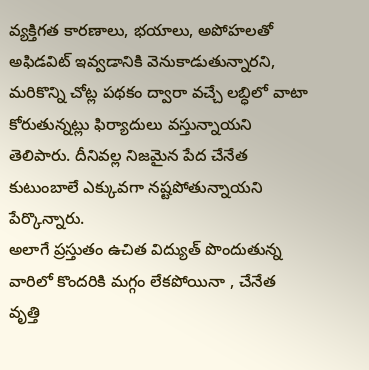వ్యక్తిగత కారణాలు, భయాలు, అపోహలతో అఫిడవిట్ ఇవ్వడానికి వెనుకాడుతున్నారని, మరికొన్ని చోట్ల పథకం ద్వారా వచ్చే లబ్ధిలో వాటా కోరుతున్నట్లు ఫిర్యాదులు వస్తున్నాయని తెలిపారు. దీనివల్ల నిజమైన పేద చేనేత కుటుంబాలే ఎక్కువగా నష్టపోతున్నాయని పేర్కొన్నారు.
అలాగే ప్రస్తుతం ఉచిత విద్యుత్ పొందుతున్న వారిలో కొందరికి మగ్గం లేకపోయినా , చేనేత వృత్తి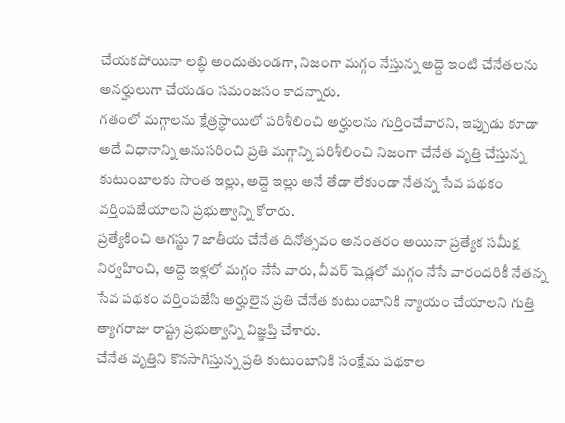చేయకపోయినా లబ్ధి అందుతుండగా, నిజంగా మగ్గం నేస్తున్న అద్దె ఇంటి చేనేతలను అనర్హులుగా చేయడం సమంజసం కాదన్నారు.
గతంలో మగ్గాలను క్షేత్రస్థాయిలో పరిశీలించి అర్హులను గుర్తించేవారని, ఇప్పుడు కూడా అదే విధానాన్ని అనుసరించి ప్రతి మగ్గాన్ని పరిశీలించి నిజంగా చేనేత వృత్తి చేస్తున్న కుటుంబాలకు సొంత ఇల్లు, అద్దె ఇల్లు అనే తేడా లేకుండా నేతన్న సేవ పథకం వర్తింపజేయాలని ప్రభుత్వాన్ని కోరారు.
ప్రత్యేకించి ఆగస్టు 7 జాతీయ చేనేత దినోత్సవం అనంతరం అయినా ప్రత్యేక సమీక్ష నిర్వహించి, అద్దె ఇళ్లలో మగ్గం నేసే వారు, వీవర్ షెడ్లలో మగ్గం నేసే వారందరికీ నేతన్న సేవ పథకం వర్తింపజేసి అర్హులైన ప్రతి చేనేత కుటుంబానికి న్యాయం చేయాలని గుత్తి త్యాగరాజు రాష్ట్ర ప్రభుత్వాన్ని విజ్ఞప్తి చేశారు.
చేనేత వృత్తిని కొనసాగిస్తున్న ప్రతి కుటుంబానికి సంక్షేమ పథకాల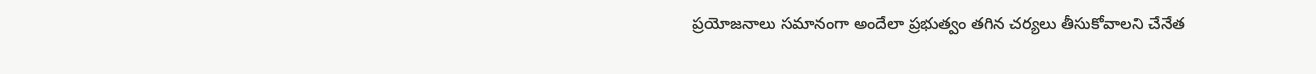ప్రయోజనాలు సమానంగా అందేలా ప్రభుత్వం తగిన చర్యలు తీసుకోవాలని చేనేత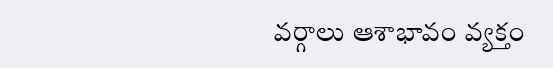వర్గాలు ఆశాభావం వ్యక్తం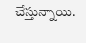చేస్తున్నాయి.